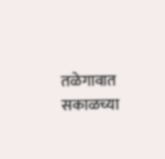तळेगावात सकाळच्या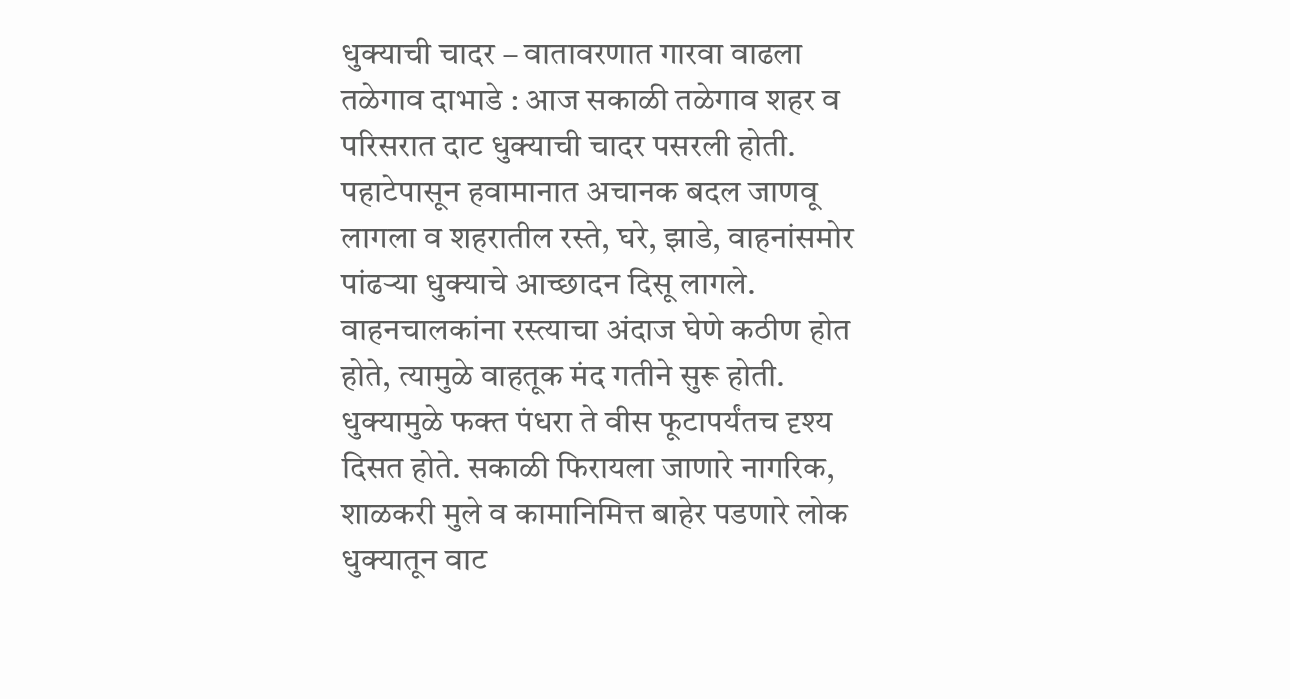धुक्याची चादर – वातावरणात गारवा वाढला
तळेगाव दाभाडे : आज सकाळी तळेगाव शहर व परिसरात दाट धुक्याची चादर पसरली होती. पहाटेपासून हवामानात अचानक बदल जाणवू लागला व शहरातील रस्ते, घरे, झाडे, वाहनांसमोर पांढऱ्या धुक्याचे आच्छादन दिसू लागले. वाहनचालकांना रस्त्याचा अंदाज घेणे कठीण होत होते, त्यामुळे वाहतूक मंद गतीने सुरू होती.
धुक्यामुळे फक्त पंधरा ते वीस फूटापर्यंतच दृश्य दिसत होते. सकाळी फिरायला जाणारे नागरिक, शाळकरी मुले व कामानिमित्त बाहेर पडणारे लोक धुक्यातून वाट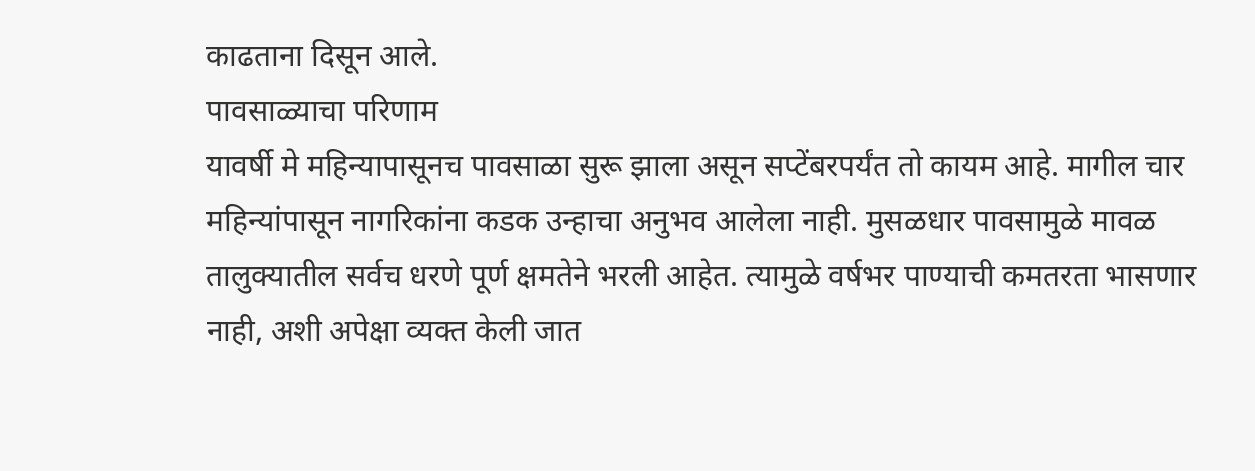काढताना दिसून आले.
पावसाळ्याचा परिणाम
यावर्षी मे महिन्यापासूनच पावसाळा सुरू झाला असून सप्टेंबरपर्यंत तो कायम आहे. मागील चार महिन्यांपासून नागरिकांना कडक उन्हाचा अनुभव आलेला नाही. मुसळधार पावसामुळे मावळ तालुक्यातील सर्वच धरणे पूर्ण क्षमतेने भरली आहेत. त्यामुळे वर्षभर पाण्याची कमतरता भासणार नाही, अशी अपेक्षा व्यक्त केली जात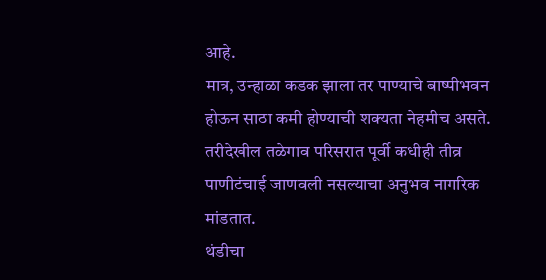आहे.
मात्र, उन्हाळा कडक झाला तर पाण्याचे बाष्पीभवन होऊन साठा कमी होण्याची शक्यता नेहमीच असते. तरीदेखील तळेगाव परिसरात पूर्वी कधीही तीव्र पाणीटंचाई जाणवली नसल्याचा अनुभव नागरिक मांडतात.
थंडीचा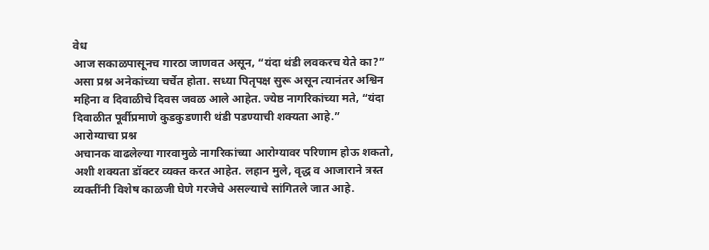वेध
आज सकाळपासूनच गारठा जाणवत असून, “यंदा थंडी लवकरच येते का?” असा प्रश्न अनेकांच्या चर्चेत होता. सध्या पितृपक्ष सुरू असून त्यानंतर अश्विन महिना व दिवाळीचे दिवस जवळ आले आहेत. ज्येष्ठ नागरिकांच्या मते, “यंदा दिवाळीत पूर्वीप्रमाणे कुडकुडणारी थंडी पडण्याची शक्यता आहे.”
आरोग्याचा प्रश्न
अचानक वाढलेल्या गारवामुळे नागरिकांच्या आरोग्यावर परिणाम होऊ शकतो, अशी शक्यता डॉक्टर व्यक्त करत आहेत. लहान मुले, वृद्ध व आजाराने त्रस्त व्यक्तींनी विशेष काळजी घेणे गरजेचे असल्याचे सांगितले जात आहे.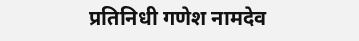प्रतिनिधी गणेश नामदेव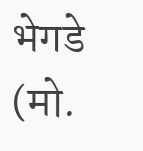भेगडे (मो.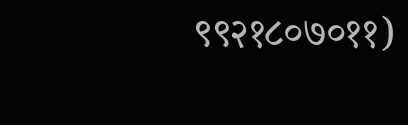९९२१८०७०११)